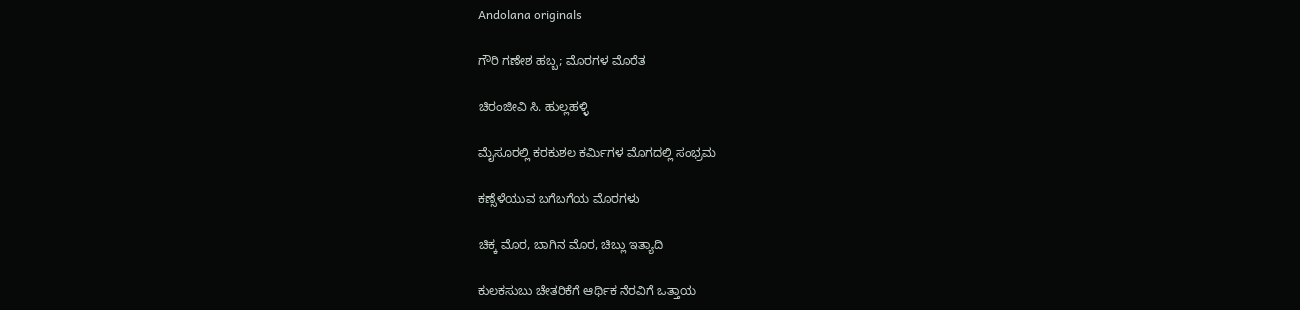Andolana originals

ಗೌರಿ ಗಣೇಶ ಹಬ್ಬ; ಮೊರಗಳ ಮೊರೆತ

ಚಿರಂಜೀವಿ ಸಿ. ಹುಲ್ಲಹಳ್ಳಿ

ಮೈಸೂರಲ್ಲಿ ಕರಕುಶಲ ಕರ್ಮಿಗಳ ಮೊಗದಲ್ಲಿ ಸಂಭ್ರಮ

ಕಣ್ಸೆಳೆಯುವ ಬಗೆಬಗೆಯ ಮೊರಗಳು

ಚಿಕ್ಕ ಮೊರ, ಬಾಗಿನ ಮೊರ, ಚಿಬ್ಲು ಇತ್ಯಾದಿ

ಕುಲಕಸುಬು ಚೇತರಿಕೆಗೆ ಆರ್ಥಿಕ ನೆರವಿಗೆ ಒತ್ತಾಯ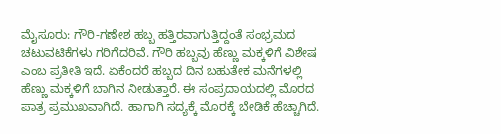ಮೈಸೂರು: ಗೌರಿ-ಗಣೇಶ ಹಬ್ಬ ಹತ್ತಿರವಾಗುತ್ತಿದ್ದಂತೆ ಸಂಭ್ರಮದ ಚಟುವಟಿಕೆಗಳು ಗರಿಗೆದರಿವೆ. ಗೌರಿ ಹಬ್ಬವು ಹೆಣ್ಣು ಮಕ್ಕಳಿಗೆ ವಿಶೇಷ ಎಂಬ ಪ್ರತೀತಿ ಇದೆ. ಏಕೆಂದರೆ ಹಬ್ಬದ ದಿನ ಬಹುತೇಕ ಮನೆಗಳಲ್ಲಿ ಹೆಣ್ಣು ಮಕ್ಕಳಿಗೆ ಬಾಗಿನ ನೀಡುತ್ತಾರೆ. ಈ ಸಂಪ್ರದಾಯದಲ್ಲಿ ಮೊರದ ಪಾತ್ರ ಪ್ರಮುಖವಾಗಿದೆ. ಹಾಗಾಗಿ ಸದ್ಯಕ್ಕೆ ಮೊರಕ್ಕೆ ಬೇಡಿಕೆ ಹೆಚ್ಚಾಗಿದೆ.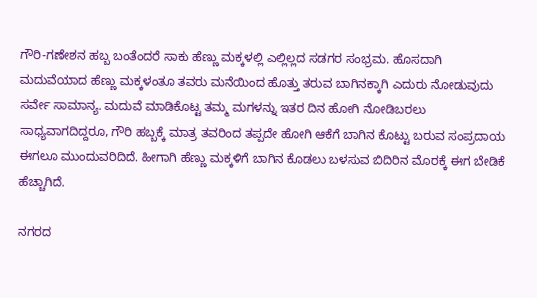ಗೌರಿ-ಗಣೇಶನ ಹಬ್ಬ ಬಂತೆಂದರೆ ಸಾಕು ಹೆಣ್ಣು ಮಕ್ಕಳಲ್ಲಿ ಎಲ್ಲಿಲ್ಲದ ಸಡಗರ ಸಂಭ್ರಮ. ಹೊಸದಾಗಿ ಮದುವೆಯಾದ ಹೆಣ್ಣು ಮಕ್ಕಳಂತೂ ತವರು ಮನೆಯಿಂದ ಹೊತ್ತು ತರುವ ಬಾಗಿನಕ್ಕಾಗಿ ಎದುರು ನೋಡುವುದು ಸರ್ವೇ ಸಾಮಾನ್ಯ. ಮದುವೆ ಮಾಡಿಕೊಟ್ಟ ತಮ್ಮ ಮಗಳನ್ನು ಇತರ ದಿನ ಹೋಗಿ ನೋಡಿಬರಲು ಸಾಧ್ಯವಾಗದಿದ್ದರೂ, ಗೌರಿ ಹಬ್ಬಕ್ಕೆ ಮಾತ್ರ ತವರಿಂದ ತಪ್ಪದೇ ಹೋಗಿ ಆಕೆಗೆ ಬಾಗಿನ ಕೊಟ್ಟು ಬರುವ ಸಂಪ್ರದಾಯ ಈಗಲೂ ಮುಂದುವರಿದಿದೆ. ಹೀಗಾಗಿ ಹೆಣ್ಣು ಮಕ್ಕಳಿಗೆ ಬಾಗಿನ ಕೊಡಲು ಬಳಸುವ ಬಿದಿರಿನ ಮೊರಕ್ಕೆ ಈಗ ಬೇಡಿಕೆ ಹೆಚ್ಚಾಗಿದೆ.

ನಗರದ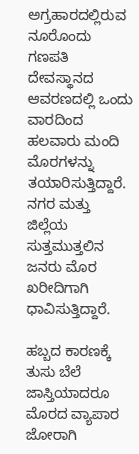ಅಗ್ರಹಾರದಲ್ಲಿರುವ ನೂರೊಂದು ಗಣಪತಿ ದೇವಸ್ಥಾನದ ಆವರಣದಲ್ಲಿ ಒಂದು ವಾರದಿಂದ ಹಲವಾರು ಮಂದಿ ಮೊರಗಳನ್ನು ತಯಾರಿಸುತ್ತಿದ್ದಾರೆ. ನಗರ ಮತ್ತು ಜಿಲ್ಲೆಯ ಸುತ್ತಮುತ್ತಲಿನ ಜನರು ಮೊರ ಖರೀದಿಗಾಗಿ ಧಾವಿಸುತ್ತಿದ್ದಾರೆ.

ಹಬ್ಬದ ಕಾರಣಕ್ಕೆ ತುಸು ಬೆಲೆ ಜಾಸ್ತಿಯಾದರೂ ಮೊರದ ವ್ಯಾಪಾರ ಜೋರಾಗಿ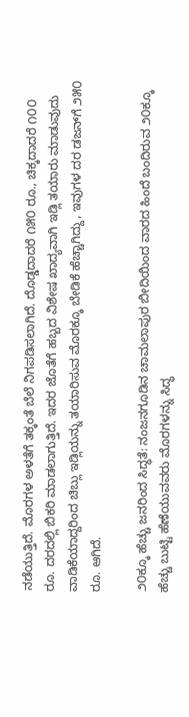ನಡೆಯುತ್ತಿದೆ. ಮೊರಗಳ ಅಳತೆಗೆ ತಕ್ಕಂತೆ ಬೆಲೆ ನಿಗಪಡಿಸಲಾಗಿದೆ. ದೊಡ್ಡದಾದರೆ ೧೫೦ ರೂ., ಚಿಕ್ಕದಾದರೆ ೧೦೦ ರೂ. ದರದಲ್ಲಿ ಬಿಕರಿ ಮಾಡಲಾಗುತ್ತಿದೆ. ಇದರ ಜೊತೆಗೆ ಹಬ್ಬದ ವಿಶೇಷ ಖಾದ್ಯವಾಗಿ ಇಡ್ಲಿ ತಯಾರು ಮಾಡುವುದು ವಾಡಿಕೆಯಾದ್ದರಿಂದ ಚಿಬ್ಲು ಇಡ್ಲಿಯನ್ನು ತಯಾರಿಸುವ ಮೊರಕ್ಕೂ ಬೇಡಿಕೆ ಹೆಚ್ಚಾಗಿದ್ದು, ಇವುಗಳ ದರ ಡಜನ್‌ಗೆ ೨೫೦ ರೂ. ಆಗಿದೆ.

೨೦ಕ್ಕೂ ಹೆಚ್ಚು ಜನರಿಂದ ಸಿದ್ಧತೆ: ನಂಜನಗೂಡಿನ ಚಾಮಲಾಪುರ ಬೀದಿಯಿಂದ ವಾರದ ಹಿಂದೆ ಬಂದಿರುವ ೨೦ಕ್ಕೂ ಹೆಚ್ಚು ಬುಟ್ಟಿ ಹೆಣೆಯುವವರು ಮೊರಗಳನ್ನು ಸಿದ್ಧ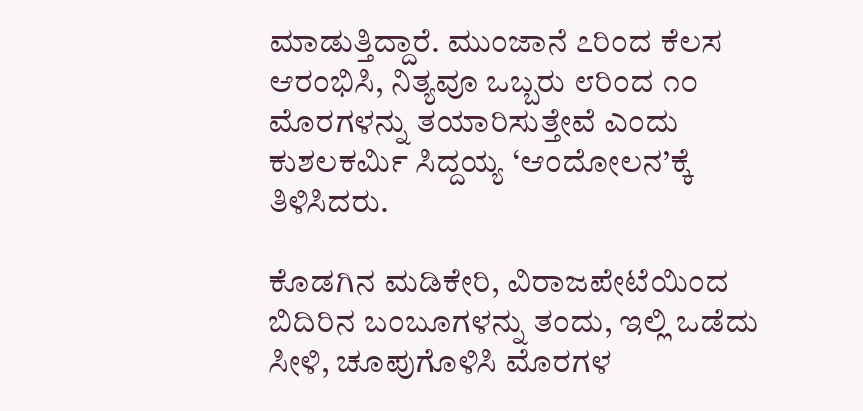ಮಾಡುತ್ತಿದ್ದಾರೆ. ಮುಂಜಾನೆ ೭ರಿಂದ ಕೆಲಸ ಆರಂಭಿಸಿ, ನಿತ್ಯವೂ ಒಬ್ಬರು ೮ರಿಂದ ೧೦ ಮೊರಗಳನ್ನು ತಯಾರಿಸುತ್ತೇವೆ ಎಂದು ಕುಶಲಕರ್ಮಿ ಸಿದ್ದಯ್ಯ ‘ಆಂದೋಲನ’ಕ್ಕೆ ತಿಳಿಸಿದರು.

ಕೊಡಗಿನ ಮಡಿಕೇರಿ, ವಿರಾಜಪೇಟೆಯಿಂದ ಬಿದಿರಿನ ಬಂಬೂಗಳನ್ನು ತಂದು, ಇಲ್ಲಿ ಒಡೆದು ಸೀಳಿ, ಚೂಪುಗೊಳಿಸಿ ಮೊರಗಳ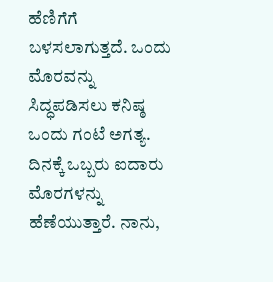ಹೆಣಿಗೆಗೆ ಬಳಸಲಾಗುತ್ತದೆ. ಒಂದು ಮೊರವನ್ನು ಸಿದ್ಧಪಡಿಸಲು ಕನಿಷ್ಠ ಒಂದು ಗಂಟೆ ಅಗತ್ಯ. ದಿನಕ್ಕೆ ಒಬ್ಬರು ಐದಾರು ಮೊರಗಳನ್ನು ಹೆಣೆಯುತ್ತಾರೆ. ನಾನು,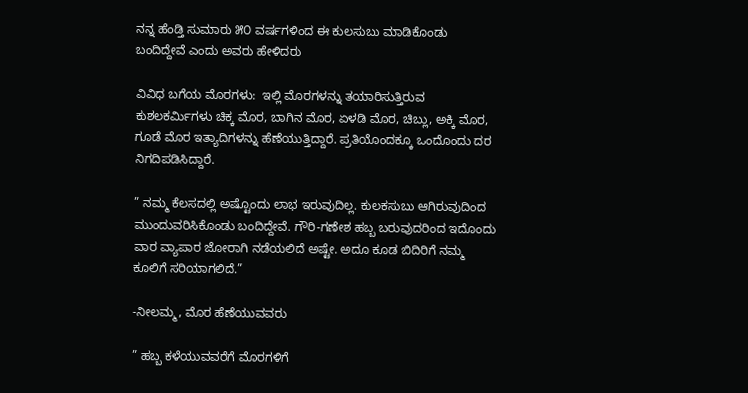ನನ್ನ ಹೆಂಡ್ತಿ ಸುಮಾರು ೫೦ ವರ್ಷಗಳಿಂದ ಈ ಕುಲಸುಬು ಮಾಡಿಕೊಂಡು ಬಂದಿದ್ದೇವೆ ಎಂದು ಅವರು ಹೇಳಿದರು

ವಿವಿಧ ಬಗೆಯ ಮೊರಗಳು:  ಇಲ್ಲಿ ಮೊರಗಳನ್ನು ತಯಾರಿಸುತ್ತಿರುವ ಕುಶಲಕರ್ಮಿಗಳು ಚಿಕ್ಕ ಮೊರ, ಬಾಗಿನ ಮೊರ, ಏಳಡಿ ಮೊರ, ಚಿಬ್ಲು, ಅಕ್ಕಿ ಮೊರ, ಗೂಡೆ ಮೊರ ಇತ್ಯಾದಿಗಳನ್ನು ಹೆಣೆಯುತ್ತಿದ್ದಾರೆ. ಪ್ರತಿಯೊಂದಕ್ಕೂ ಒಂದೊಂದು ದರ ನಿಗದಿಪಡಿಸಿದ್ದಾರೆ.

” ನಮ್ಮ ಕೆಲಸದಲ್ಲಿ ಅಷ್ಟೊಂದು ಲಾಭ ಇರುವುದಿಲ್ಲ. ಕುಲಕಸುಬು ಆಗಿರುವುದಿಂದ ಮುಂದುವರಿಸಿಕೊಂಡು ಬಂದಿದ್ದೇವೆ. ಗೌರಿ-ಗಣೇಶ ಹಬ್ಬ ಬರುವುದರಿಂದ ಇದೊಂದು ವಾರ ವ್ಯಾಪಾರ ಜೋರಾಗಿ ನಡೆಯಲಿದೆ ಅಷ್ಟೇ. ಅದೂ ಕೂಡ ಬಿದಿರಿಗೆ ನಮ್ಮ ಕೂಲಿಗೆ ಸರಿಯಾಗಲಿದೆ.”

-ನೀಲಮ್ಮ, ಮೊರ ಹೆಣೆಯುವವರು

” ಹಬ್ಬ ಕಳೆಯುವವರೆಗೆ ಮೊರಗಳಿಗೆ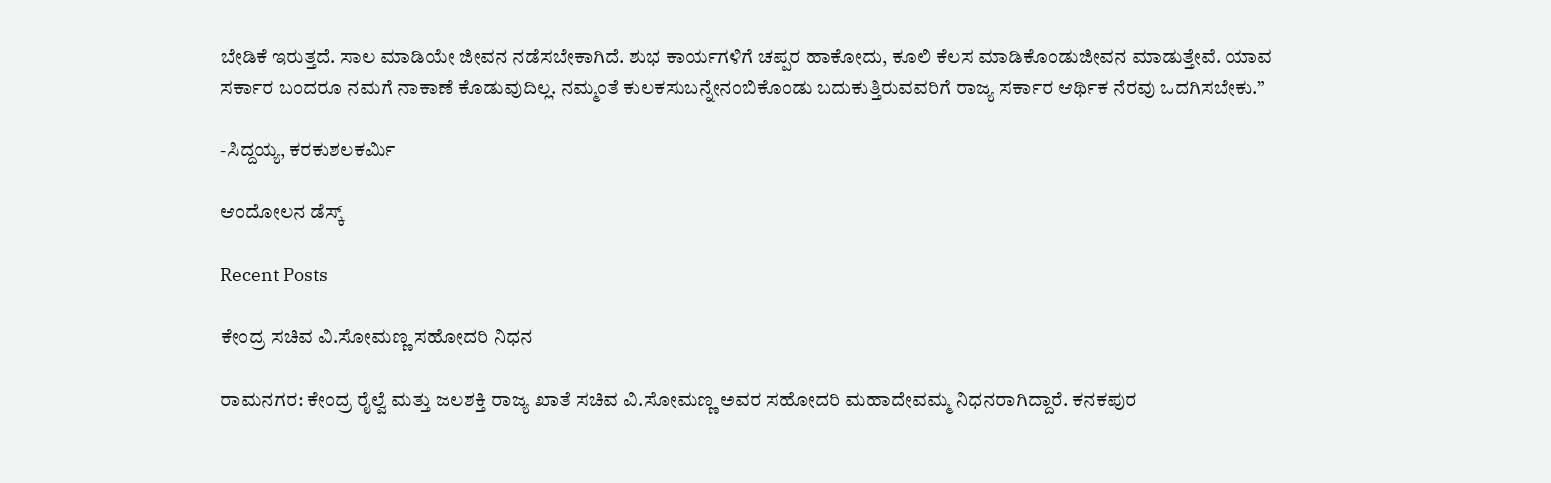ಬೇಡಿಕೆ ಇರುತ್ತದೆ. ಸಾಲ ಮಾಡಿಯೇ ಜೀವನ ನಡೆಸಬೇಕಾಗಿದೆ. ಶುಭ ಕಾರ್ಯಗಳಿಗೆ ಚಪ್ಪರ ಹಾಕೋದು, ಕೂಲಿ ಕೆಲಸ ಮಾಡಿಕೊಂಡುಜೀವನ ಮಾಡುತ್ತೇವೆ. ಯಾವ ಸರ್ಕಾರ ಬಂದರೂ ನಮಗೆ ನಾಕಾಣೆ ಕೊಡುವುದಿಲ್ಲ. ನಮ್ಮಂತೆ ಕುಲಕಸುಬನ್ನೇನಂಬಿಕೊಂಡು ಬದುಕುತ್ತಿರುವವರಿಗೆ ರಾಜ್ಯ ಸರ್ಕಾರ ಆರ್ಥಿಕ ನೆರವು ಒದಗಿಸಬೇಕು.”

-ಸಿದ್ದಯ್ಯ, ಕರಕುಶಲಕರ್ಮಿ

ಆಂದೋಲನ ಡೆಸ್ಕ್

Recent Posts

ಕೇಂದ್ರ ಸಚಿವ ವಿ.ಸೋಮಣ್ಣ ಸಹೋದರಿ ನಿಧನ

ರಾಮನಗರ: ಕೇಂದ್ರ ರೈಲ್ವೆ ಮತ್ತು ಜಲಶಕ್ತಿ ರಾಜ್ಯ ಖಾತೆ ಸಚಿವ ವಿ.ಸೋಮಣ್ಣ ಅವರ ಸಹೋದರಿ ಮಹಾದೇವಮ್ಮ ನಿಧನರಾಗಿದ್ದಾರೆ. ಕನಕಪುರ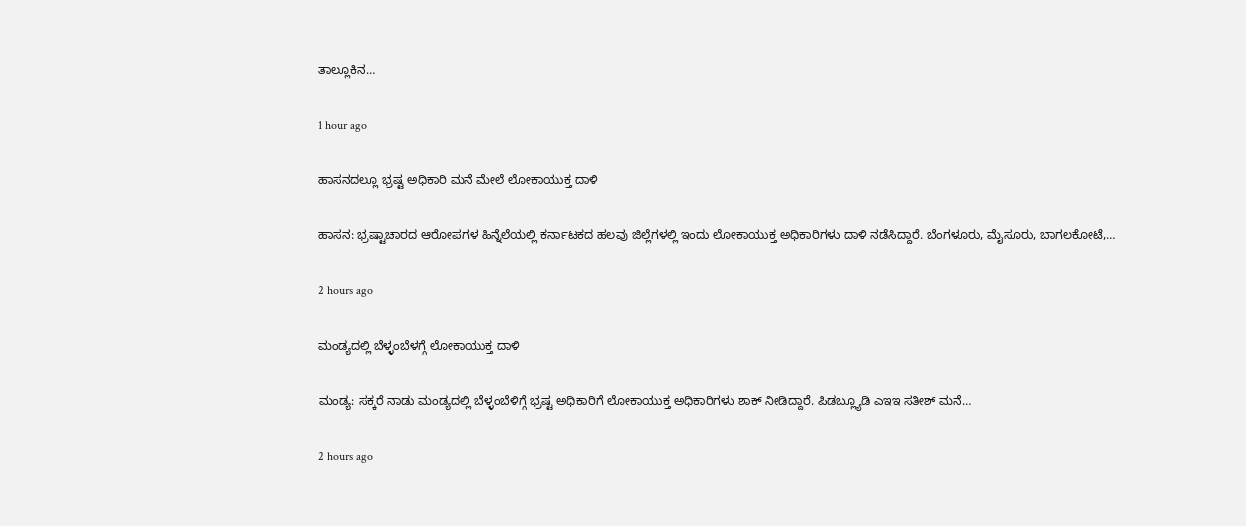ತಾಲ್ಲೂಕಿನ…

1 hour ago

ಹಾಸನದಲ್ಲೂ ಭ್ರಷ್ಟ ಅಧಿಕಾರಿ ಮನೆ ಮೇಲೆ ಲೋಕಾಯುಕ್ತ ದಾಳಿ

ಹಾಸನ: ಭ್ರಷ್ಟಾಚಾರದ ಆರೋಪಗಳ ಹಿನ್ನೆಲೆಯಲ್ಲಿ ಕರ್ನಾಟಕದ ಹಲವು ಜಿಲ್ಲೆಗಳಲ್ಲಿ ಇಂದು ಲೋಕಾಯುಕ್ತ ಅಧಿಕಾರಿಗಳು ದಾಳಿ ನಡೆಸಿದ್ದಾರೆ. ಬೆಂಗಳೂರು, ಮೈಸೂರು, ಬಾಗಲಕೋಟೆ,…

2 hours ago

ಮಂಡ್ಯದಲ್ಲಿ ಬೆಳ್ಳಂಬೆಳಗ್ಗೆ ಲೋಕಾಯುಕ್ತ ದಾಳಿ

ಮಂಡ್ಯ: ಸಕ್ಕರೆ ನಾಡು ಮಂಡ್ಯದಲ್ಲಿ ಬೆಳ್ಳಂಬೆಳಿಗ್ಗೆ ಭ್ರಷ್ಟ ಅಧಿಕಾರಿಗೆ ಲೋಕಾಯುಕ್ತ ಅಧಿಕಾರಿಗಳು ಶಾಕ್‌ ನೀಡಿದ್ದಾರೆ. ಪಿಡಬ್ಲ್ಯೂಡಿ ಎಇಇ ಸತೀಶ್ ಮನೆ…

2 hours ago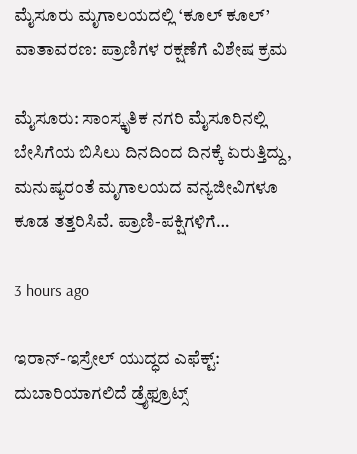ಮೈಸೂರು ಮೃಗಾಲಯದಲ್ಲಿ ‘ಕೂಲ್ ಕೂಲ್’ ವಾತಾವರಣ: ಪ್ರಾಣಿಗಳ ರಕ್ಷಣೆಗೆ ವಿಶೇಷ ಕ್ರಮ

ಮೈಸೂರು: ಸಾಂಸ್ಕೃತಿಕ ನಗರಿ ಮೈಸೂರಿನಲ್ಲಿ ಬೇಸಿಗೆಯ ಬಿಸಿಲು ದಿನದಿಂದ ದಿನಕ್ಕೆ ಏರುತ್ತಿದ್ದು, ಮನುಷ್ಯರಂತೆ ಮೃಗಾಲಯದ ವನ್ಯಜೀವಿಗಳೂ ಕೂಡ ತತ್ತರಿಸಿವೆ. ಪ್ರಾಣಿ-ಪಕ್ಷಿಗಳಿಗೆ…

3 hours ago

ಇರಾನ್‌-ಇಸ್ರೇಲ್‌ ಯುದ್ಧದ ಎಫೆಕ್ಟ್: ದುಬಾರಿಯಾಗಲಿದೆ ಡ್ರೈಫ್ರೂಟ್ಸ್‌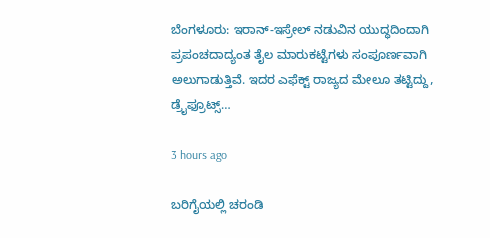ಬೆಂಗಳೂರು: ಇರಾನ್-ಇಸ್ರೇಲ್‌ ನಡುವಿನ ಯುದ್ಧದಿಂದಾಗಿ ಪ್ರಪಂಚದಾದ್ಯಂತ ತೈಲ ಮಾರುಕಟ್ಟೆಗಳು ಸಂಪೂರ್ಣವಾಗಿ ಅಲುಗಾಡುತ್ತಿವೆ. ಇದರ ಎಫೆಕ್ಟ್‌ ರಾಜ್ಯದ ಮೇಲೂ ತಟ್ಟಿದ್ದು, ಡ್ರೈಫ್ರೂಟ್ಸ್‌…

3 hours ago

ಬರಿಗೈಯಲ್ಲಿ ಚರಂಡಿ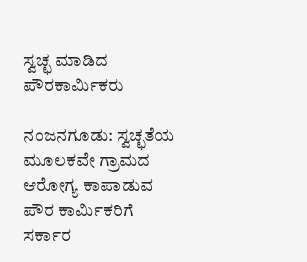ಸ್ವಚ್ಛ ಮಾಡಿದ ಪೌರಕಾರ್ಮಿಕರು

ನಂಜನಗೂಡು: ಸ್ವಚ್ಛತೆಯ ಮೂಲಕವೇ ಗ್ರಾಮದ ಆರೋಗ್ಯ ಕಾಪಾಡುವ ಪೌರ ಕಾರ್ಮಿಕರಿಗೆ ಸರ್ಕಾರ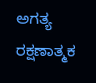ಅಗತ್ಯ ರಕ್ಷಣಾತ್ಮಕ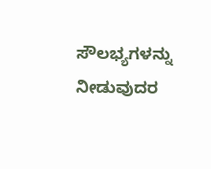ಸೌಲಭ್ಯಗಳನ್ನು ನೀಡುವುದರ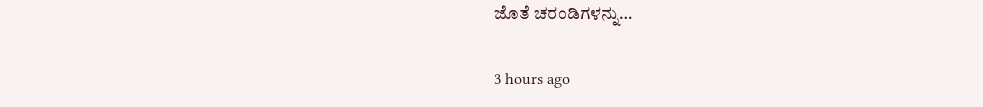ಜೊತೆ ಚರಂಡಿಗಳನ್ನು…

3 hours ago